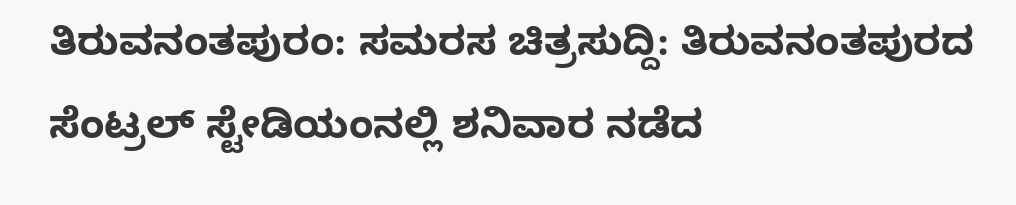ತಿರುವನಂತಪುರಂ: ಸಮರಸ ಚಿತ್ರಸುದ್ದಿ: ತಿರುವನಂತಪುರದ ಸೆಂಟ್ರಲ್ ಸ್ಟೇಡಿಯಂನಲ್ಲಿ ಶನಿವಾರ ನಡೆದ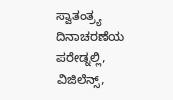ಸ್ವಾತಂತ್ರ್ಯ ದಿನಾಚರಣೆಯ ಪರೇಡ್ನಲ್ಲಿ, ವಿಜಿಲೆನ್ಸ್,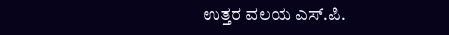ಉತ್ತರ ವಲಯ ಎಸ್.ಪಿ.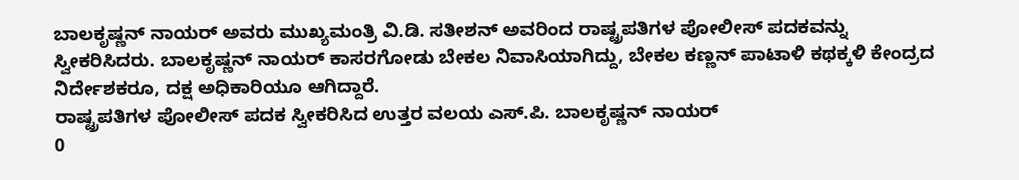ಬಾಲಕೃಷ್ಣನ್ ನಾಯರ್ ಅವರು ಮುಖ್ಯಮಂತ್ರಿ ವಿ.ಡಿ. ಸತೀಶನ್ ಅವರಿಂದ ರಾಷ್ಟ್ರಪತಿಗಳ ಪೋಲೀಸ್ ಪದಕವನ್ನು ಸ್ವೀಕರಿಸಿದರು. ಬಾಲಕೃಷ್ಣನ್ ನಾಯರ್ ಕಾಸರಗೋಡು ಬೇಕಲ ನಿವಾಸಿಯಾಗಿದ್ದು, ಬೇಕಲ ಕಣ್ಣನ್ ಪಾಟಾಳಿ ಕಥಕ್ಕಳಿ ಕೇಂದ್ರದ ನಿರ್ದೇಶಕರೂ, ದಕ್ಷ ಅಧಿಕಾರಿಯೂ ಆಗಿದ್ದಾರೆ.
ರಾಷ್ಟ್ರಪತಿಗಳ ಪೋಲೀಸ್ ಪದಕ ಸ್ವೀಕರಿಸಿದ ಉತ್ತರ ವಲಯ ಎಸ್.ಪಿ. ಬಾಲಕೃಷ್ಣನ್ ನಾಯರ್
0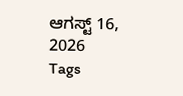ಆಗಸ್ಟ್ 16, 2026
Tags